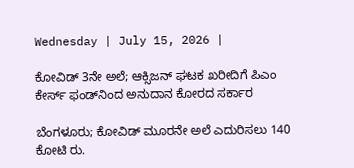Wednesday | July 15, 2026 |

ಕೋವಿಡ್‌ 3ನೇ ಅಲೆ; ಆಕ್ಸಿಜನ್‌ ಘಟಕ ಖರೀದಿಗೆ ಪಿಎಂ ಕೇರ್ಸ್‌ ಫಂಡ್‌ನಿಂದ ಅನುದಾನ ಕೋರದ ಸರ್ಕಾರ

ಬೆಂಗಳೂರು; ಕೋವಿಡ್‌ ಮೂರನೇ ಅಲೆ ಎದುರಿಸಲು 140 ಕೋಟಿ ರು.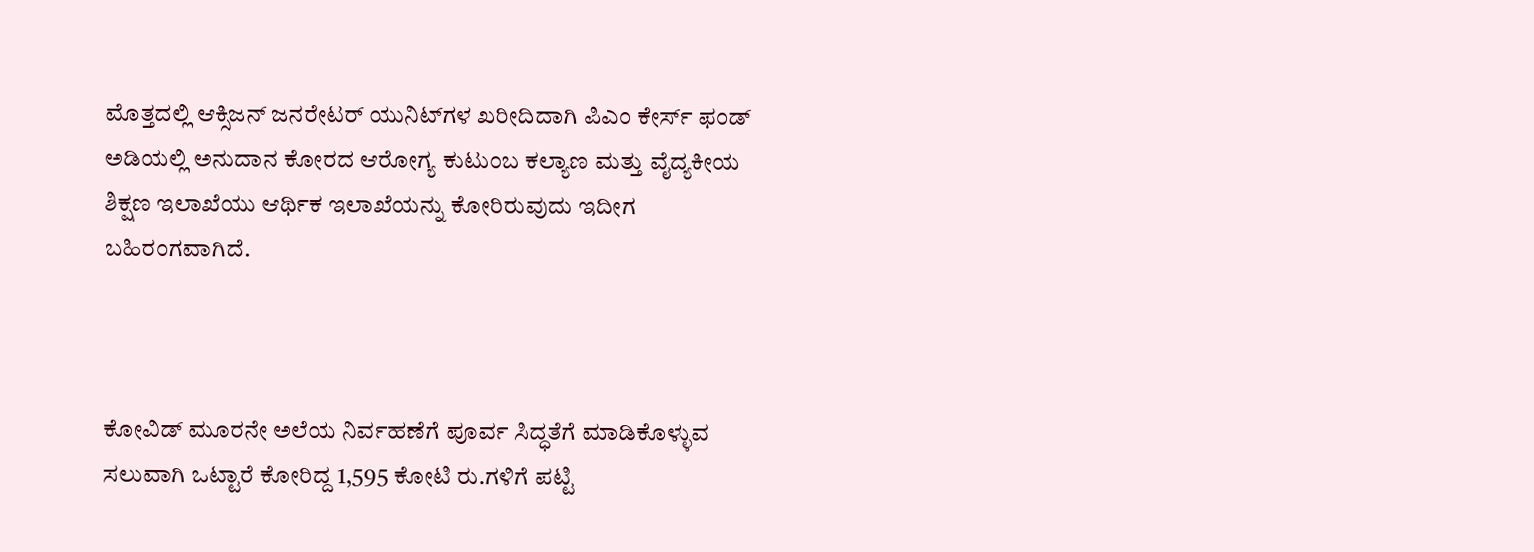ಮೊತ್ತದಲ್ಲಿ ಆಕ್ಸಿಜನ್‌ ಜನರೇಟರ್‌ ಯುನಿಟ್‌ಗಳ ಖರೀದಿದಾಗಿ ಪಿಎಂ ಕೇರ್ಸ್‌ ಫಂಡ್‌ ಅಡಿಯಲ್ಲಿ ಅನುದಾನ ಕೋರದ ಆರೋಗ್ಯ ಕುಟುಂಬ ಕಲ್ಯಾಣ ಮತ್ತು ವೈದ್ಯಕೀಯ ಶಿಕ್ಷಣ ಇಲಾಖೆಯು ಆರ್ಥಿಕ ಇಲಾಖೆಯನ್ನು ಕೋರಿರುವುದು ಇದೀಗ ಬಹಿರಂಗವಾಗಿದೆ.



ಕೋವಿಡ್‌ ಮೂರನೇ ಅಲೆಯ ನಿರ್ವಹಣೆಗೆ ಪೂರ್ವ ಸಿದ್ಧತೆಗೆ ಮಾಡಿಕೊಳ್ಳುವ ಸಲುವಾಗಿ ಒಟ್ಟಾರೆ ಕೋರಿದ್ದ 1,595 ಕೋಟಿ ರು.ಗಳಿಗೆ ಪಟ್ಟಿ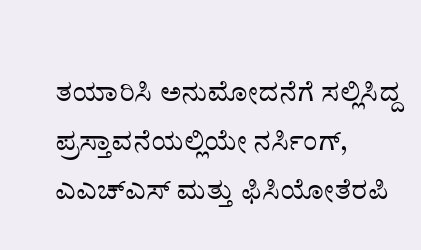ತಯಾರಿಸಿ ಅನುಮೋದನೆಗೆ ಸಲ್ಲಿಸಿದ್ದ ಪ್ರಸ್ತಾವನೆಯಲ್ಲಿಯೇ ನರ್ಸಿಂಗ್‌, ಎಎಚ್‌ಎಸ್‌ ಮತ್ತು ಫಿಸಿಯೋತೆರಪಿ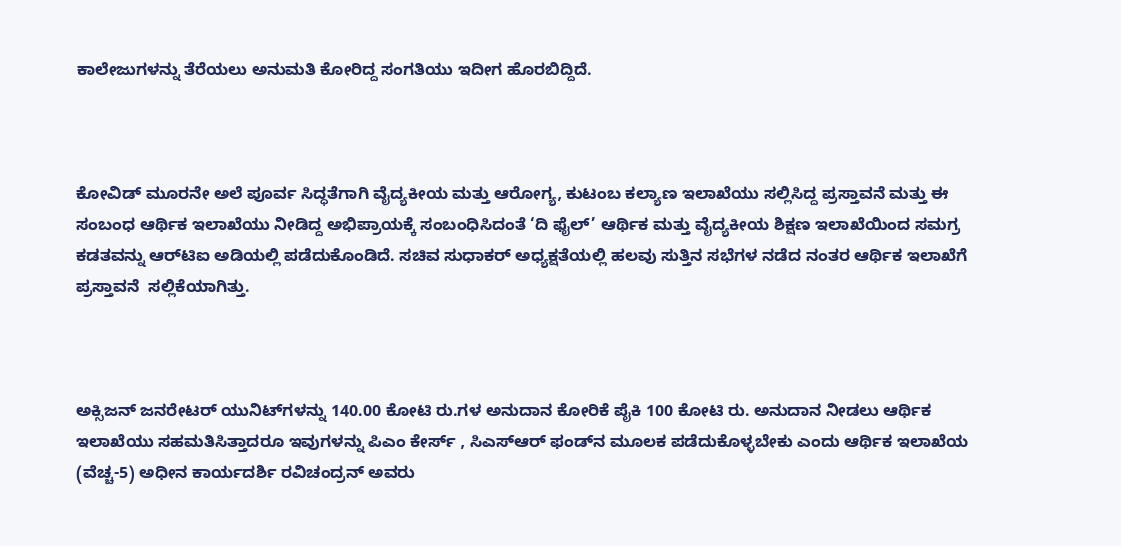ಕಾಲೇಜುಗಳನ್ನು ತೆರೆಯಲು ಅನುಮತಿ ಕೋರಿದ್ದ ಸಂಗತಿಯು ಇದೀಗ ಹೊರಬಿದ್ದಿದೆ.



ಕೋವಿಡ್‌ ಮೂರನೇ ಅಲೆ ಪೂರ್ವ ಸಿದ್ಧತೆಗಾಗಿ ವೈದ್ಯಕೀಯ ಮತ್ತು ಆರೋಗ್ಯ, ಕುಟಂಬ ಕಲ್ಯಾಣ ಇಲಾಖೆಯು ಸಲ್ಲಿಸಿದ್ದ ಪ್ರಸ್ತಾವನೆ ಮತ್ತು ಈ ಸಂಬಂಧ ಆರ್ಥಿಕ ಇಲಾಖೆಯು ನೀಡಿದ್ದ ಅಭಿಪ್ರಾಯಕ್ಕೆ ಸಂಬಂಧಿಸಿದಂತೆ ‘ದಿ ಫೈಲ್‌’ ಆರ್ಥಿಕ ಮತ್ತು ವೈದ್ಯಕೀಯ ಶಿಕ್ಷಣ ಇಲಾಖೆಯಿಂದ ಸಮಗ್ರ ಕಡತವನ್ನು ಆರ್‌ಟಿಐ ಅಡಿಯಲ್ಲಿ ಪಡೆದುಕೊಂಡಿದೆ. ಸಚಿವ ಸುಧಾಕರ್‌ ಅಧ್ಯಕ್ಷತೆಯಲ್ಲಿ ಹಲವು ಸುತ್ತಿನ ಸಭೆಗಳ ನಡೆದ ನಂತರ ಆರ್ಥಿಕ ಇಲಾಖೆಗೆ ಪ್ರಸ್ತಾವನೆ  ಸಲ್ಲಿಕೆಯಾಗಿತ್ತು.



ಅಕ್ಸಿಜನ್‌ ಜನರೇಟರ್‌ ಯುನಿಟ್‌ಗಳನ್ನು 140.00 ಕೋಟಿ ರು.ಗಳ ಅನುದಾನ ಕೋರಿಕೆ ಪೈಕಿ 100 ಕೋಟಿ ರು. ಅನುದಾನ ನೀಡಲು ಆರ್ಥಿಕ ಇಲಾಖೆಯು ಸಹಮತಿಸಿತ್ತಾದರೂ ಇವುಗಳನ್ನು ಪಿಎಂ ಕೇರ್ಸ್‌ , ಸಿಎಸ್‌ಆರ್‌ ಫಂಡ್‌ನ ಮೂಲಕ ಪಡೆದುಕೊಳ್ಳಬೇಕು ಎಂದು ಆರ್ಥಿಕ ಇಲಾಖೆಯ (ವೆಚ್ಚ-5) ಅಧೀನ ಕಾರ್ಯದರ್ಶಿ ರವಿಚಂದ್ರನ್‌ ಅವರು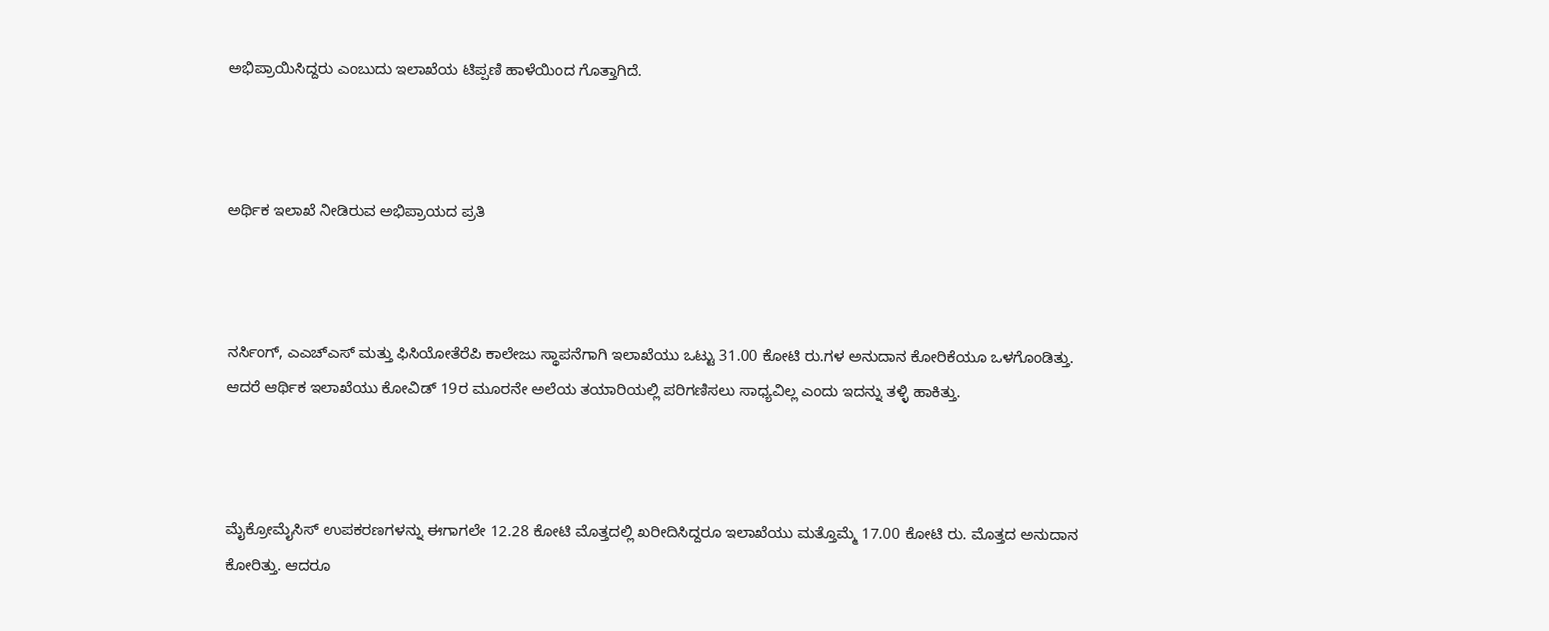ಅಭಿಪ್ರಾಯಿಸಿದ್ದರು ಎಂಬುದು ಇಲಾಖೆಯ ಟಿಪ್ಪಣಿ ಹಾಳೆಯಿಂದ ಗೊತ್ತಾಗಿದೆ.



ಅರ್ಥಿಕ ಇಲಾಖೆ ನೀಡಿರುವ ಅಭಿಪ್ರಾಯದ ಪ್ರತಿ



ನರ್ಸಿಂಗ್‌, ಎಎಚ್ಎಸ್‌ ಮತ್ತು ಫಿಸಿಯೋತೆರೆಪಿ ಕಾಲೇಜು ಸ್ಥಾಪನೆಗಾಗಿ ಇಲಾಖೆಯು ಒಟ್ಟು 31.00 ಕೋಟಿ ರು.ಗಳ ಅನುದಾನ ಕೋರಿಕೆಯೂ ಒಳಗೊಂಡಿತ್ತು. ಆದರೆ ಆರ್ಥಿಕ ಇಲಾಖೆಯು ಕೋವಿಡ್‌ 19ರ ಮೂರನೇ ಅಲೆಯ ತಯಾರಿಯಲ್ಲಿ ಪರಿಗಣಿಸಲು ಸಾಧ್ಯವಿಲ್ಲ ಎಂದು ಇದನ್ನು ತಳ್ಳಿ ಹಾಕಿತ್ತು.



ಮೈಕ್ರೋಮೈಸಿಸ್‌ ಉಪಕರಣಗಳನ್ನು ಈಗಾಗಲೇ 12.28 ಕೋಟಿ ಮೊತ್ತದಲ್ಲಿ ಖರೀದಿಸಿದ್ದರೂ ಇಲಾಖೆಯು ಮತ್ತೊಮ್ಮೆ 17.00 ಕೋಟಿ ರು. ಮೊತ್ತದ ಅನುದಾನ ಕೋರಿತ್ತು. ಆದರೂ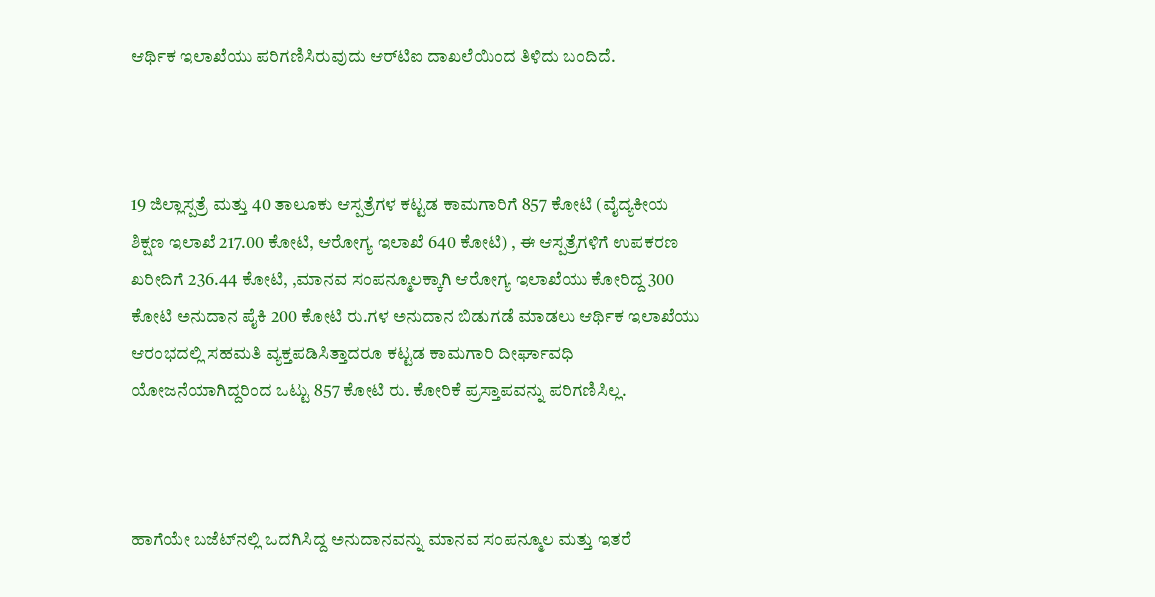ಆರ್ಥಿಕ ಇಲಾಖೆಯು ಪರಿಗಣಿಸಿರುವುದು ಆರ್‌ಟಿಐ ದಾಖಲೆಯಿಂದ ತಿಳಿದು ಬಂದಿದೆ.



19 ಜಿಲ್ಲಾಸ್ಪತ್ರೆ ಮತ್ತು 40 ತಾಲೂಕು ಆಸ್ಪತ್ರೆಗಳ ಕಟ್ಟಡ ಕಾಮಗಾರಿಗೆ 857 ಕೋಟಿ (ವೈದ್ಯಕೀಯ ಶಿಕ್ಷಣ ಇಲಾಖೆ 217.00 ಕೋಟಿ, ಆರೋಗ್ಯ ಇಲಾಖೆ 640 ಕೋಟಿ) , ಈ ಆಸ್ಪತ್ರೆಗಳಿಗೆ ಉಪಕರಣ ಖರೀದಿಗೆ 236.44 ಕೋಟಿ, ,ಮಾನವ ಸಂಪನ್ಮೂಲಕ್ಕಾಗಿ ಆರೋಗ್ಯ ಇಲಾಖೆಯು ಕೋರಿದ್ದ 300 ಕೋಟಿ ಅನುದಾನ ಪೈಕಿ 200 ಕೋಟಿ ರು.ಗಳ ಅನುದಾನ ಬಿಡುಗಡೆ ಮಾಡಲು ಆರ್ಥಿಕ ಇಲಾಖೆಯು ಆರಂಭದಲ್ಲಿ ಸಹಮತಿ ವ್ಯಕ್ತಪಡಿಸಿತ್ತಾದರೂ ಕಟ್ಟಡ ಕಾಮಗಾರಿ ದೀರ್ಘಾವಧಿ ಯೋಜನೆಯಾಗಿದ್ದರಿಂದ ಒಟ್ಟು 857 ಕೋಟಿ ರು. ಕೋರಿಕೆ ಪ್ರಸ್ತಾಪವನ್ನು ಪರಿಗಣಿಸಿಲ್ಲ.



ಹಾಗೆಯೇ ಬಜೆಟ್‌ನಲ್ಲಿ ಒದಗಿಸಿದ್ದ ಅನುದಾನವನ್ನು ಮಾನವ ಸಂಪನ್ಮೂಲ ಮತ್ತು ಇತರೆ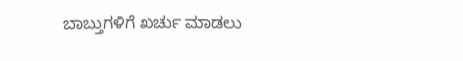ಬಾಬ್ತುಗಳಿಗೆ ಖರ್ಚು ಮಾಡಲು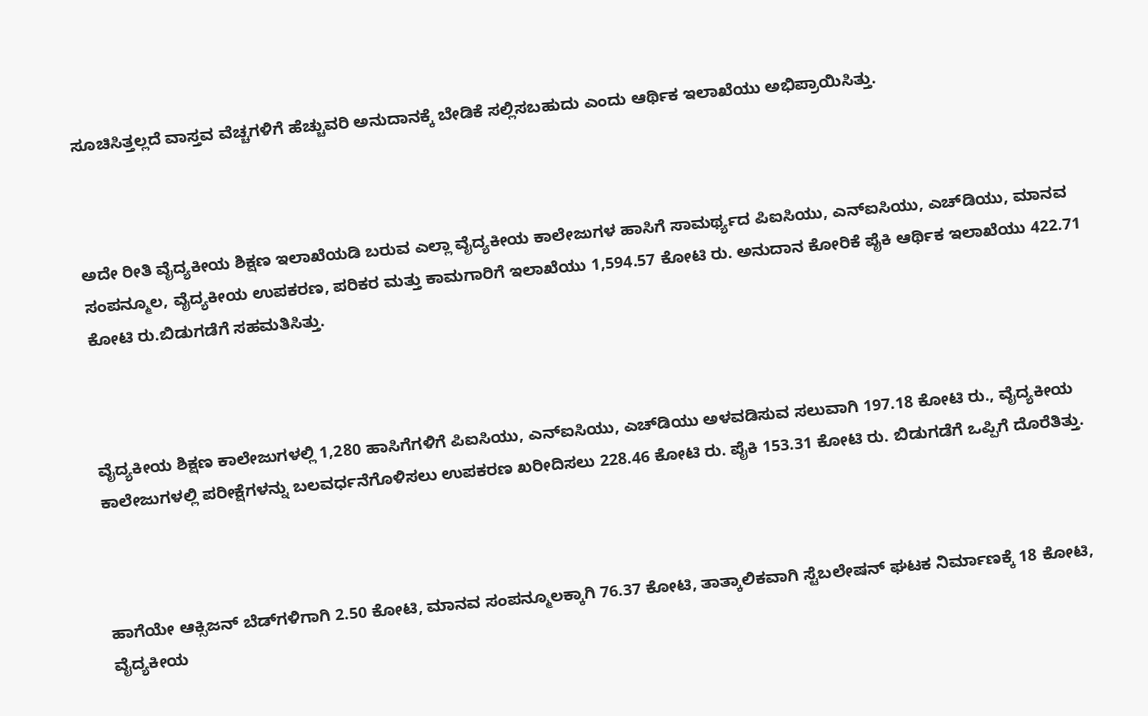ಸೂಚಿಸಿತ್ತಲ್ಲದೆ ವಾಸ್ತವ ವೆಚ್ಚಗಳಿಗೆ ಹೆಚ್ಚುವರಿ ಅನುದಾನಕ್ಕೆ ಬೇಡಿಕೆ ಸಲ್ಲಿಸಬಹುದು ಎಂದು ಆರ್ಥಿಕ ಇಲಾಖೆಯು ಅಭಿಪ್ರಾಯಿಸಿತ್ತು.



ಅದೇ ರೀತಿ ವೈದ್ಯಕೀಯ ಶಿಕ್ಷಣ ಇಲಾಖೆಯಡಿ ಬರುವ ಎಲ್ಲಾ ವೈದ್ಯಕೀಯ ಕಾಲೇಜುಗಳ ಹಾಸಿಗೆ ಸಾಮರ್ಥ್ಯದ ಪಿಐಸಿಯು, ಎನ್‌ಐಸಿಯು, ಎಚ್‌ಡಿಯು, ಮಾನವ ಸಂಪನ್ಮೂಲ, ವೈದ್ಯಕೀಯ ಉಪಕರಣ, ಪರಿಕರ ಮತ್ತು ಕಾಮಗಾರಿಗೆ ಇಲಾಖೆಯು 1,594.57 ಕೋಟಿ ರು. ಅನುದಾನ ಕೋರಿಕೆ ಪೈಕಿ ಆರ್ಥಿಕ ಇಲಾಖೆಯು 422.71 ಕೋಟಿ ರು.ಬಿಡುಗಡೆಗೆ ಸಹಮತಿಸಿತ್ತು.



ವೈದ್ಯಕೀಯ ಶಿಕ್ಷಣ ಕಾಲೇಜುಗಳಲ್ಲಿ 1,280 ಹಾಸಿಗೆಗಳಿಗೆ ಪಿಐಸಿಯು, ಎನ್‌ಐಸಿಯು, ಎಚ್‌ಡಿಯು ಅಳವಡಿಸುವ ಸಲುವಾಗಿ 197.18 ಕೋಟಿ ರು., ವೈದ್ಯಕೀಯ ಕಾಲೇಜುಗಳಲ್ಲಿ ಪರೀಕ್ಷೆಗಳನ್ನು ಬಲವರ್ಧನೆಗೊಳಿಸಲು ಉಪಕರಣ ಖರೀದಿಸಲು 228.46 ಕೋಟಿ ರು. ಪೈಕಿ 153.31 ಕೋಟಿ ರು. ಬಿಡುಗಡೆಗೆ ಒಪ್ಪಿಗೆ ದೊರೆತಿತ್ತು.



ಹಾಗೆಯೇ ಆಕ್ಸಿಜನ್‌ ಬೆಡ್‌ಗಳಿಗಾಗಿ 2.50 ಕೋಟಿ, ಮಾನವ ಸಂಪನ್ಮೂಲಕ್ಕಾಗಿ 76.37 ಕೋಟಿ, ತಾತ್ಕಾಲಿಕವಾಗಿ ಸ್ಟೆಬಲೇಷನ್‌ ಘಟಕ ನಿರ್ಮಾಣಕ್ಕೆ 18 ಕೋಟಿ, ವೈದ್ಯಕೀಯ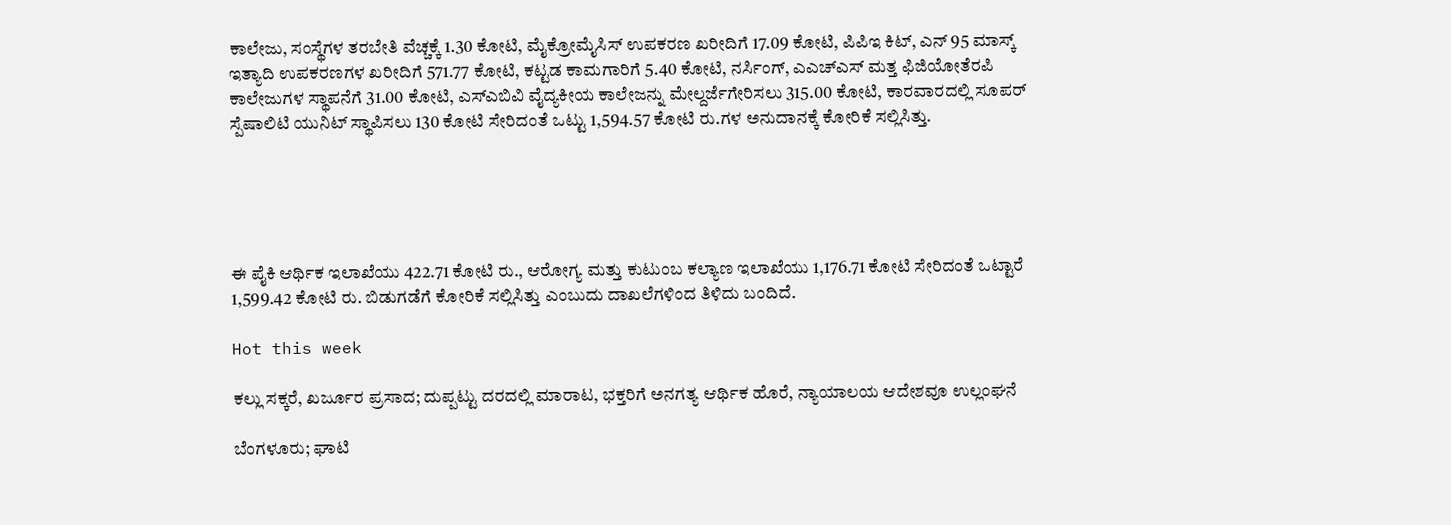ಕಾಲೇಜು, ಸಂಸ್ಥೆಗಳ ತರಬೇತಿ ವೆಚ್ಚಕ್ಕೆ 1.30 ಕೋಟಿ, ಮೈಕ್ರೋಮೈಸಿಸ್‌ ಉಪಕರಣ ಖರೀದಿಗೆ 17.09 ಕೋಟಿ, ಪಿಪಿಇ ಕಿಟ್‌, ಎನ್‌ 95 ಮಾಸ್ಕ್‌ ಇತ್ಯಾದಿ ಉಪಕರಣಗಳ ಖರೀದಿಗೆ 571.77 ಕೋಟಿ, ಕಟ್ಟಡ ಕಾಮಗಾರಿಗೆ 5.40 ಕೋಟಿ, ನರ್ಸಿಂಗ್‌, ಎಎಚ್‌ಎಸ್‌ ಮತ್ತ ಫಿಜಿಯೋತೆರಪಿ ಕಾಲೇಜುಗಳ ಸ್ಥಾಪನೆಗೆ 31.00 ಕೋಟಿ, ಎಸ್‌ಎಬಿವಿ ವೈದ್ಯಕೀಯ ಕಾಲೇಜನ್ನು ಮೇಲ್ದರ್ಜೆಗೇರಿಸಲು 315.00 ಕೋಟಿ, ಕಾರವಾರದಲ್ಲಿ ಸೂಪರ್‌ ಸ್ಪೆಷಾಲಿಟಿ ಯುನಿಟ್‌ ಸ್ಥಾಪಿಸಲು 130 ಕೋಟಿ ಸೇರಿದಂತೆ ಒಟ್ಟು 1,594.57 ಕೋಟಿ ರು.ಗಳ ಅನುದಾನಕ್ಕೆ ಕೋರಿಕೆ ಸಲ್ಲಿಸಿತ್ತು.





ಈ ಪೈಕಿ ಆರ್ಥಿಕ ಇಲಾಖೆಯು 422.71 ಕೋಟಿ ರು., ಆರೋಗ್ಯ ಮತ್ತು ಕುಟುಂಬ ಕಲ್ಯಾಣ ಇಲಾಖೆಯು 1,176.71 ಕೋಟಿ ಸೇರಿದಂತೆ ಒಟ್ಟಾರೆ 1,599.42 ಕೋಟಿ ರು. ಬಿಡುಗಡೆಗೆ ಕೋರಿಕೆ ಸಲ್ಲಿಸಿತ್ತು ಎಂಬುದು ದಾಖಲೆಗಳಿಂದ ತಿಳಿದು ಬಂದಿದೆ.

Hot this week

ಕಲ್ಲು ಸಕ್ಕರೆ, ಖರ್ಜೂರ ಪ್ರಸಾದ; ದುಪ್ಪಟ್ಟು ದರದಲ್ಲಿ ಮಾರಾಟ, ಭಕ್ತರಿಗೆ ಅನಗತ್ಯ ಆರ್ಥಿಕ ಹೊರೆ, ನ್ಯಾಯಾಲಯ ಆದೇಶವೂ ಉಲ್ಲಂಘನೆ

ಬೆಂಗಳೂರು; ಘಾಟಿ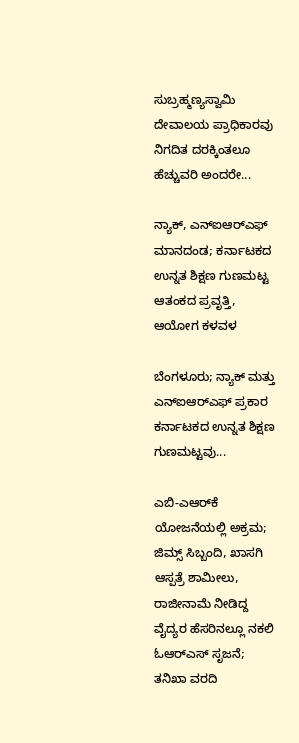ಸುಬ್ರಹ್ಮಣ್ಯಸ್ವಾಮಿ ದೇವಾಲಯ ಪ್ರಾಧಿಕಾರವು ನಿಗದಿತ ದರಕ್ಕಿಂತಲೂ ಹೆಚ್ಚುವರಿ ಅಂದರೇ...

ನ್ಯಾಕ್‌, ಎನ್‌ಐಆರ್‍‌ಎಫ್‌ ಮಾನದಂಡ; ಕರ್ನಾಟಕದ ಉನ್ನತ ಶಿಕ್ಷಣ ಗುಣಮಟ್ಟ ಆತಂಕದ ಪ್ರವೃತ್ತಿ, ಆಯೋಗ ಕಳವಳ

ಬೆಂಗಳೂರು; ನ್ಯಾಕ್‌ ಮತ್ತು ಎನ್‌ಐಆರ್‍‌ಎಫ್‌ ಪ್ರಕಾರ ಕರ್ನಾಟಕದ ಉನ್ನತ ಶಿಕ್ಷಣ ಗುಣಮಟ್ಟವು...

ಎಬಿ-ಎಆರ್‍‌ಕೆ ಯೋಜನೆಯಲ್ಲಿ ಅಕ್ರಮ; ಜಿಮ್ಸ್‌ ಸಿಬ್ಬಂದಿ, ಖಾಸಗಿ ಆಸ್ಪತ್ರೆ ಶಾಮೀಲು, ರಾಜೀನಾಮೆ ನೀಡಿದ್ದ ವೈದ್ಯರ ಹೆಸರಿನಲ್ಲೂ ನಕಲಿ ಓಆರ್‍‌ಎಸ್‌ ಸೃಜನೆ; ತನಿಖಾ ವರದಿ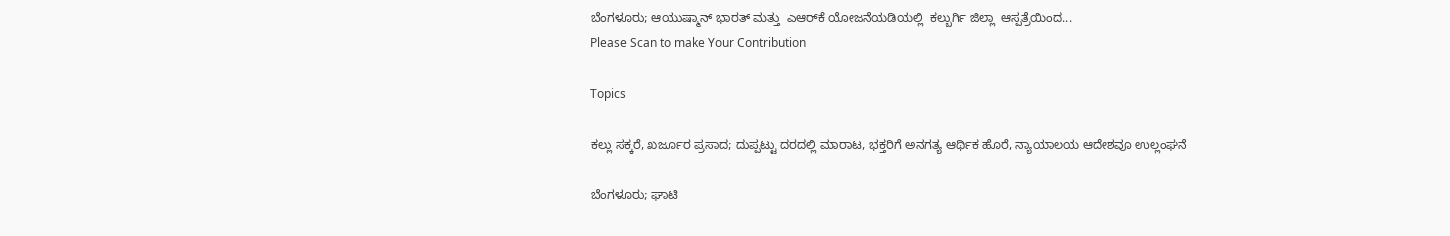ಬೆಂಗಳೂರು; ಆಯುಷ್ಮಾನ್‌ ಭಾರತ್ ಮತ್ತು  ಎಆರ್‍‌ಕೆ ಯೋಜನೆಯಡಿಯಲ್ಲಿ  ಕಲ್ಬುರ್ಗಿ ಜಿಲ್ಲಾ  ಆಸ್ಪತ್ರೆಯಿಂದ...
Please Scan to make Your Contribution

Topics

ಕಲ್ಲು ಸಕ್ಕರೆ, ಖರ್ಜೂರ ಪ್ರಸಾದ; ದುಪ್ಪಟ್ಟು ದರದಲ್ಲಿ ಮಾರಾಟ, ಭಕ್ತರಿಗೆ ಅನಗತ್ಯ ಆರ್ಥಿಕ ಹೊರೆ, ನ್ಯಾಯಾಲಯ ಆದೇಶವೂ ಉಲ್ಲಂಘನೆ

ಬೆಂಗಳೂರು; ಘಾಟಿ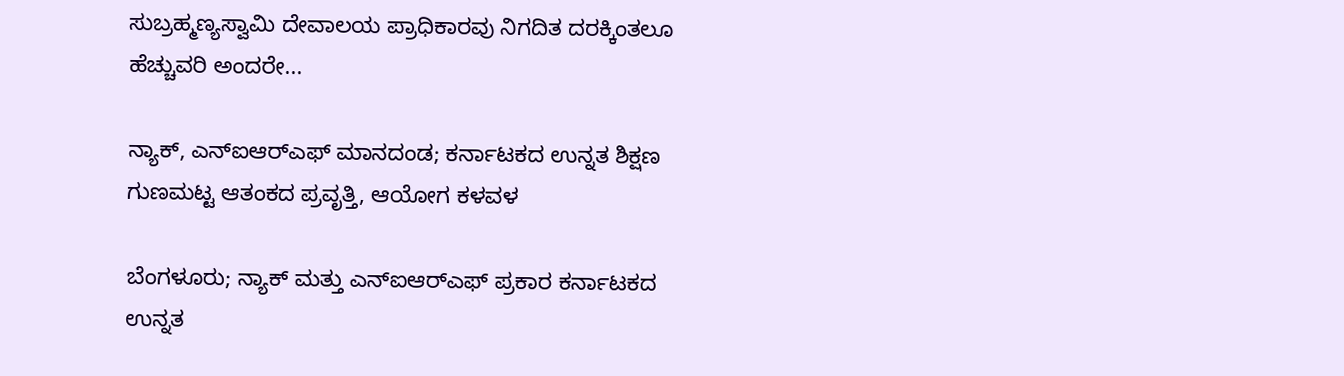ಸುಬ್ರಹ್ಮಣ್ಯಸ್ವಾಮಿ ದೇವಾಲಯ ಪ್ರಾಧಿಕಾರವು ನಿಗದಿತ ದರಕ್ಕಿಂತಲೂ ಹೆಚ್ಚುವರಿ ಅಂದರೇ...

ನ್ಯಾಕ್‌, ಎನ್‌ಐಆರ್‍‌ಎಫ್‌ ಮಾನದಂಡ; ಕರ್ನಾಟಕದ ಉನ್ನತ ಶಿಕ್ಷಣ ಗುಣಮಟ್ಟ ಆತಂಕದ ಪ್ರವೃತ್ತಿ, ಆಯೋಗ ಕಳವಳ

ಬೆಂಗಳೂರು; ನ್ಯಾಕ್‌ ಮತ್ತು ಎನ್‌ಐಆರ್‍‌ಎಫ್‌ ಪ್ರಕಾರ ಕರ್ನಾಟಕದ ಉನ್ನತ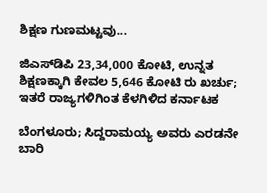ಶಿಕ್ಷಣ ಗುಣಮಟ್ಟವು...

ಜಿಎಸ್‌ಡಿಪಿ 23,34,000 ಕೋಟಿ, ಉನ್ನತ ಶಿಕ್ಷಣಕ್ಕಾಗಿ ಕೇವಲ 5,646 ಕೋಟಿ ರು ಖರ್ಚು; ಇತರೆ ರಾಜ್ಯಗಳಿಗಿಂತ ಕೆಳಗಿಳಿದ ಕರ್ನಾಟಕ

ಬೆಂಗಳೂರು; ಸಿದ್ದರಾಮಯ್ಯ ಅವರು ಎರಡನೇ ಬಾರಿ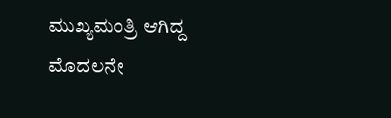ಮುಖ್ಯಮಂತ್ರಿ ಆಗಿದ್ದ ಮೊದಲನೇ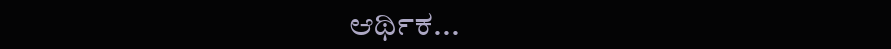ಆರ್ಥಿಕ...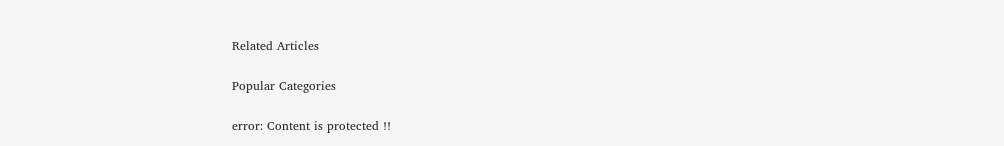Related Articles

Popular Categories

error: Content is protected !!